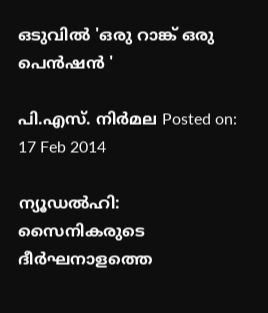ഒടുവില്‍ 'ഒരു റാങ്ക് ഒരു പെന്‍ഷന്‍ '

പി.എസ്. നിര്‍മല Posted on: 17 Feb 2014

ന്യൂഡല്‍ഹി: സൈനികരുടെ ദീര്‍ഘനാളത്തെ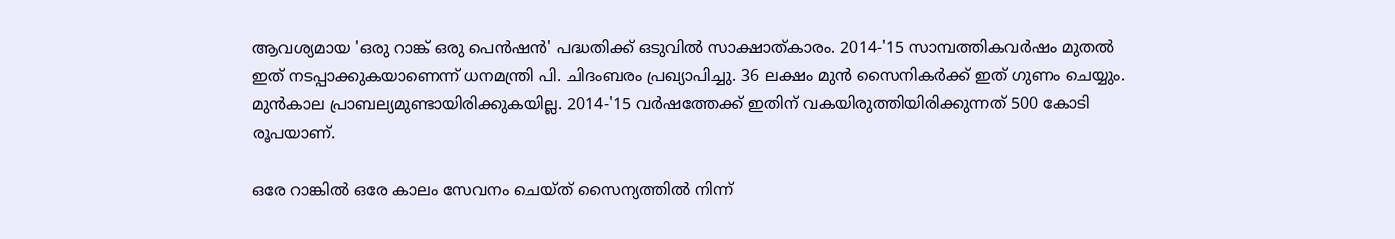ആവശ്യമായ 'ഒരു റാങ്ക് ഒരു പെന്‍ഷന്‍' പദ്ധതിക്ക് ഒടുവില്‍ സാക്ഷാത്കാരം. 2014-'15 സാമ്പത്തികവര്‍ഷം മുതല്‍ ഇത് നടപ്പാക്കുകയാണെന്ന് ധനമന്ത്രി പി. ചിദംബരം പ്രഖ്യാപിച്ചു. 36 ലക്ഷം മുന്‍ സൈനികര്‍ക്ക് ഇത് ഗുണം ചെയ്യും. മുന്‍കാല പ്രാബല്യമുണ്ടായിരിക്കുകയില്ല. 2014-'15 വര്‍ഷത്തേക്ക് ഇതിന് വകയിരുത്തിയിരിക്കുന്നത് 500 കോടി രൂപയാണ്.

ഒരേ റാങ്കില്‍ ഒരേ കാലം സേവനം ചെയ്ത് സൈന്യത്തില്‍ നിന്ന്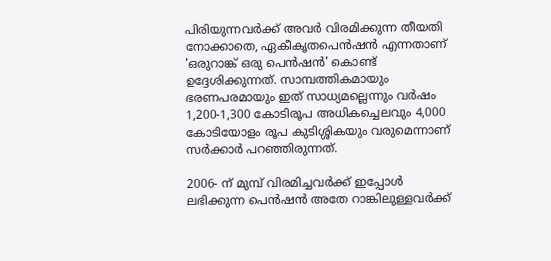പിരിയുന്നവര്‍ക്ക് അവര്‍ വിരമിക്കുന്ന തീയതി നോക്കാതെ, ഏകീകൃതപെന്‍ഷന്‍ എന്നതാണ് 'ഒരുറാങ്ക് ഒരു പെന്‍ഷന്‍' കൊണ്ട് ഉദ്ദേശിക്കുന്നത്. സാമ്പത്തികമായും ഭരണപരമായും ഇത് സാധ്യമല്ലെന്നും വര്‍ഷം 1,200-1,300 കോടിരൂപ അധികച്ചെലവും 4,000 കോടിയോളം രൂപ കുടിശ്ശികയും വരുമെന്നാണ് സര്‍ക്കാര്‍ പറഞ്ഞിരുന്നത്.

2006- ന് മുമ്പ് വിരമിച്ചവര്‍ക്ക് ഇപ്പോള്‍ ലഭിക്കുന്ന പെന്‍ഷന്‍ അതേ റാങ്കിലുള്ളവര്‍ക്ക്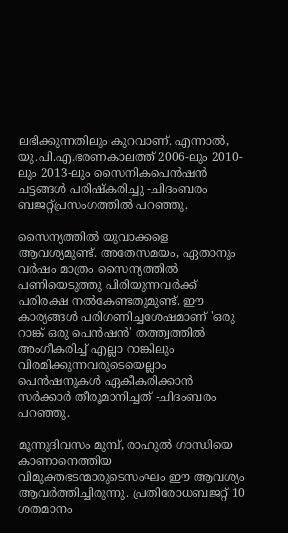ലഭിക്കുന്നതിലും കുറവാണ്. എന്നാല്‍, യു.പി.എ.ഭരണകാലത്ത് 2006-ലും 2010-ലും 2013-ലും സൈനികപെന്‍ഷന്‍ ചട്ടങ്ങള്‍ പരിഷ്‌കരിച്ചു -ചിദംബരം ബജറ്റ്പ്രസംഗത്തില്‍ പറഞ്ഞു.

സൈന്യത്തില്‍ യുവാക്കളെ ആവശ്യമുണ്ട്. അതേസമയം, ഏതാനും വര്‍ഷം മാത്രം സൈന്യത്തില്‍ പണിയെടുത്തു പിരിയുന്നവര്‍ക്ക് പരിരക്ഷ നല്‍കേണ്ടതുമുണ്ട്. ഈ കാര്യങ്ങള്‍ പരിഗണിച്ചശേഷമാണ് 'ഒരു റാങ്ക് ഒരു പെന്‍ഷന്‍' തത്ത്വത്തില്‍ അംഗീകരിച്ച് എല്ലാ റാങ്കിലും വിരമിക്കുന്നവരുടെയെല്ലാം പെന്‍ഷനുകള്‍ ഏകീകരിക്കാന്‍ സര്‍ക്കാര്‍ തീരൂമാനിച്ചത് -ചിദംബരം പറഞ്ഞു.

മൂന്നുദിവസം മുമ്പ്, രാഹുല്‍ ഗാന്ധിയെ കാണാനെത്തിയ വിമുക്തഭടന്മാരുടെസംഘം ഈ ആവശ്യം ആവര്‍ത്തിച്ചിരുന്നു. പ്രതിരോധബജറ്റ് 10 ശതമാനം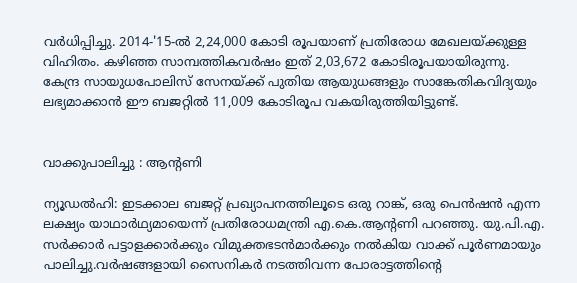വര്‍ധിപ്പിച്ചു. 2014-'15-ല്‍ 2,24,000 കോടി രൂപയാണ് പ്രതിരോധ മേഖലയ്ക്കുള്ള വിഹിതം. കഴിഞ്ഞ സാമ്പത്തികവര്‍ഷം ഇത് 2,03,672 കോടിരൂപയായിരുന്നു. കേന്ദ്ര സായുധപോലിസ് സേനയ്ക്ക് പുതിയ ആയുധങ്ങളും സാങ്കേതികവിദ്യയും ലഭ്യമാക്കാന്‍ ഈ ബജറ്റില്‍ 11,009 കോടിരൂപ വകയിരുത്തിയിട്ടുണ്ട്.


വാക്കുപാലിച്ചു : ആന്റണി

ന്യൂഡല്‍ഹി: ഇടക്കാല ബജറ്റ് പ്രഖ്യാപനത്തിലൂടെ ഒരു റാങ്ക്, ഒരു പെന്‍ഷന്‍ എന്ന ലക്ഷ്യം യാഥാര്‍ഥ്യമായെന്ന് പ്രതിരോധമന്ത്രി എ.കെ.ആന്റണി പറഞ്ഞു. യു.പി.എ. സര്‍ക്കാര്‍ പട്ടാളക്കാര്‍ക്കും വിമുക്തഭടന്‍മാര്‍ക്കും നല്‍കിയ വാക്ക് പൂര്‍ണമായും പാലിച്ചു.വര്‍ഷങ്ങളായി സൈനികര്‍ നടത്തിവന്ന പോരാട്ടത്തിന്റെ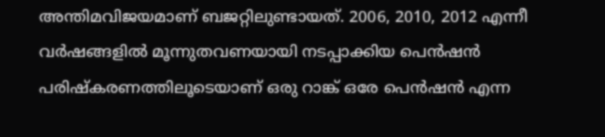അന്തിമവിജയമാണ് ബജറ്റിലുണ്ടായത്. 2006, 2010, 2012 എന്നീ വര്‍ഷങ്ങളില്‍ മൂന്നുതവണയായി നടപ്പാക്കിയ പെന്‍ഷന്‍ പരിഷ്‌കരണത്തിലൂടെയാണ് ഒരു റാങ്ക് ഒരേ പെന്‍ഷന്‍ എന്ന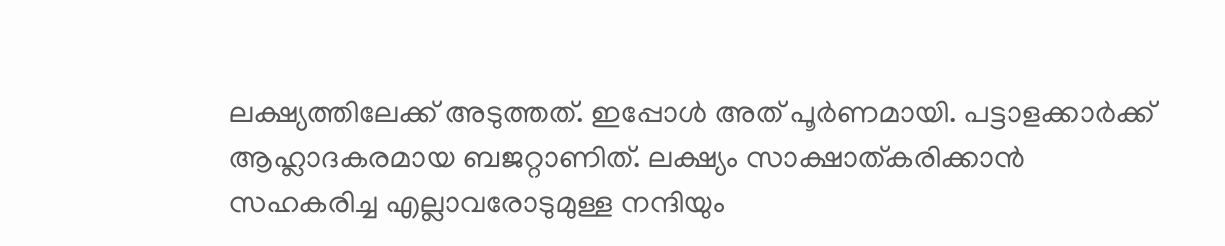ലക്ഷ്യത്തിലേക്ക് അടുത്തത്. ഇപ്പോള്‍ അത് പൂര്‍ണമായി. പട്ടാളക്കാര്‍ക്ക് ആഹ്ലാദകരമായ ബജറ്റാണിത്. ലക്ഷ്യം സാക്ഷാത്കരിക്കാന്‍ സഹകരിച്ച എല്ലാവരോടുമുള്ള നന്ദിയും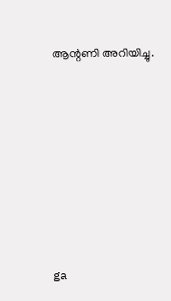ആന്റണി അറിയിച്ചു.







ga